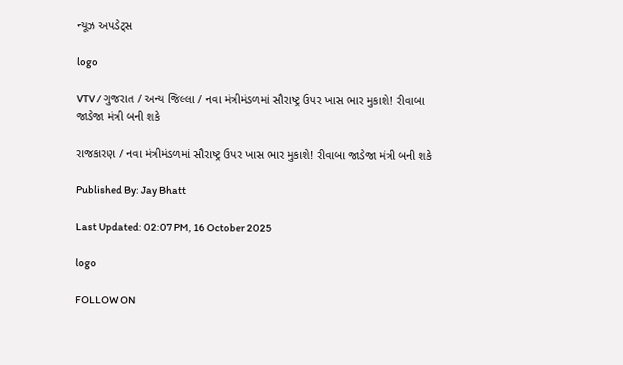ન્યૂઝ અપડેટ્સ

logo

VTV / ગુજરાત / અન્ય જિલ્લા / નવા મંત્રીમંડળમાં સૌરાષ્ટ્ર ઉપર ખાસ ભાર મુકાશે! રીવાબા જાડેજા મંત્રી બની શકે

રાજકારણ / નવા મંત્રીમંડળમાં સૌરાષ્ટ્ર ઉપર ખાસ ભાર મુકાશે! રીવાબા જાડેજા મંત્રી બની શકે

Published By: Jay Bhatt

Last Updated: 02:07 PM, 16 October 2025

logo

FOLLOW ON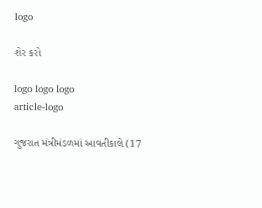logo

શેર કરો

logo logo logo
article-logo

ગુજરાત મંત્રીમંડળમાં આવતીકાલે (17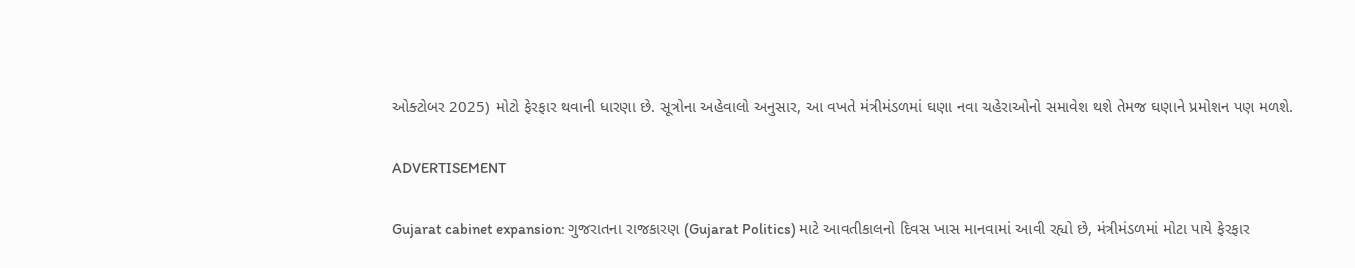ઓક્ટોબર 2025) મોટો ફેરફાર થવાની ધારણા છે. સૂત્રોના અહેવાલો અનુસાર, આ વખતે મંત્રીમંડળમાં ઘણા નવા ચહેરાઓનો સમાવેશ થશે તેમજ ઘણાને પ્રમોશન પણ મળશે.

ADVERTISEMENT

Gujarat cabinet expansion: ગુજરાતના રાજકારણ (Gujarat Politics) માટે આવતીકાલનો દિવસ ખાસ માનવામાં આવી રહ્યો છે, મંત્રીમંડળમાં મોટા પાયે ફેરફાર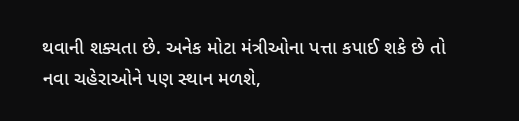થવાની શક્યતા છે. અનેક મોટા મંત્રીઓના પત્તા કપાઈ શકે છે તો નવા ચહેરાઓને પણ સ્થાન મળશે,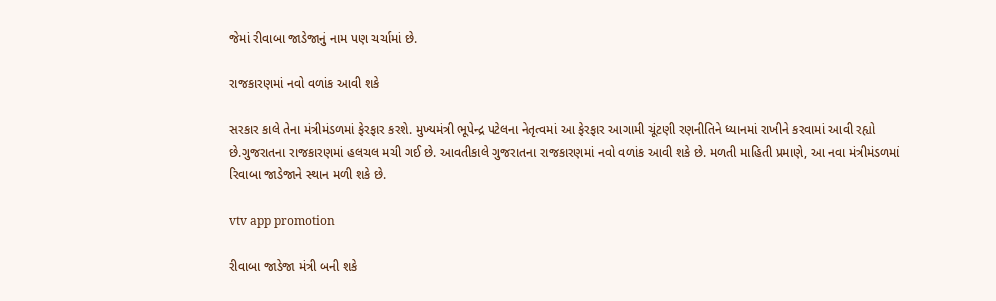જેમાં રીવાબા જાડેજાનું નામ પણ ચર્ચામાં છે.

રાજકારણમાં નવો વળાંક આવી શકે

સરકાર કાલે તેના મંત્રીમંડળમાં ફેરફાર કરશે. મુખ્યમંત્રી ભૂપેન્દ્ર પટેલના નેતૃત્વમાં આ ફેરફાર આગામી ચૂંટણી રણનીતિને ધ્યાનમાં રાખીને કરવામાં આવી રહ્યો છે.ગુજરાતના રાજકારણમાં હલચલ મચી ગઈ છે. આવતીકાલે ગુજરાતના રાજકારણમાં નવો વળાંક આવી શકે છે. મળતી માહિતી પ્રમાણે, આ નવા મંત્રીમંડળમાં રિવાબા જાડેજાને સ્થાન મળી શકે છે.

vtv app promotion

રીવાબા જાડેજા મંત્રી બની શકે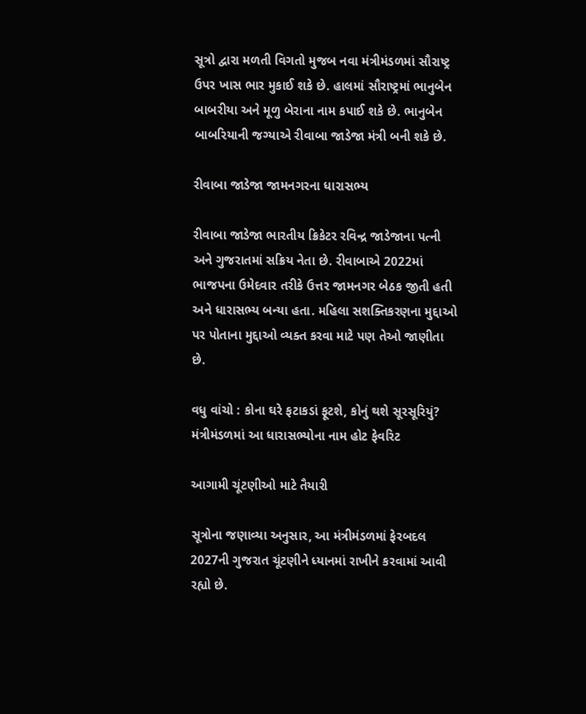સૂત્રો દ્વારા મળતી વિગતો મુજબ નવા મંત્રીમંડળમાં સૌરાષ્ટ્ર ઉપર ખાસ ભાર મુકાઈ શકે છે. હાલમાં સૌરાષ્ટ્રમાં ભાનુબેન બાબરીયા અને મૂળુ બેરાના નામ કપાઈ શકે છે. ભાનુબેન બાબરિયાની જગ્યાએ રીવાબા જાડેજા મંત્રી બની શકે છે.

રીવાબા જાડેજા જામનગરના ધારાસભ્ય

રીવાબા જાડેજા ભારતીય ક્રિકેટર રવિન્દ્ર જાડેજાના પત્ની અને ગુજરાતમાં સક્રિય નેતા છે. રીવાબાએ 2022માં ભાજપના ઉમેદવાર તરીકે ઉત્તર જામનગર બેઠક જીતી હતી અને ધારાસભ્ય બન્યા હતા. મહિલા સશક્તિકરણના મુદ્દાઓ પર પોતાના મુદ્દાઓ વ્યક્ત કરવા માટે પણ તેઓ જાણીતા છે.

વધુ વાંચો : કોના ઘરે ફટાકડાં ફૂટશે, કોનું થશે સૂરસૂરિયું? મંત્રીમંડળમાં આ ધારાસભ્યોના નામ હોટ ફેવરિટ

આગામી ચૂંટણીઓ માટે તૈયારી

સૂત્રોના જણાવ્યા અનુસાર, આ મંત્રીમંડળમાં ફેરબદલ 2027ની ગુજરાત ચૂંટણીને ધ્યાનમાં રાખીને કરવામાં આવી રહ્યો છે.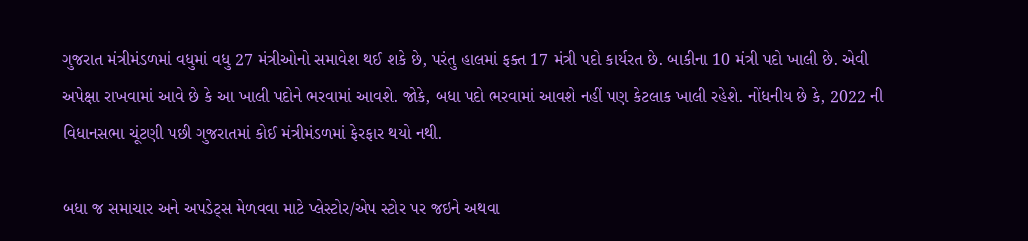ગુજરાત મંત્રીમંડળમાં વધુમાં વધુ 27 મંત્રીઓનો સમાવેશ થઈ શકે છે, પરંતુ હાલમાં ફક્ત 17 મંત્રી પદો કાર્યરત છે. બાકીના 10 મંત્રી પદો ખાલી છે. એવી અપેક્ષા રાખવામાં આવે છે કે આ ખાલી પદોને ભરવામાં આવશે. જોકે, બધા પદો ભરવામાં આવશે નહીં પણ કેટલાક ખાલી રહેશે. નોંધનીય છે કે, 2022 ની વિધાનસભા ચૂંટણી પછી ગુજરાતમાં કોઈ મંત્રીમંડળમાં ફેરફાર થયો નથી.

બધા જ સમાચાર અને અપડેટ્સ મેળવવા માટે પ્લેસ્ટોર/એપ સ્ટોર પર જઇને અથવા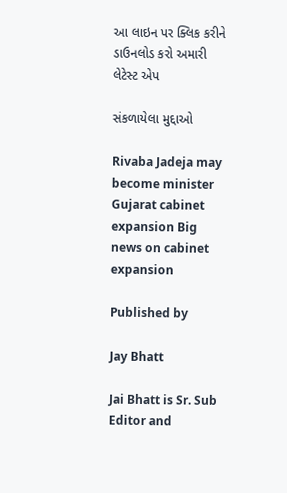આ લાઇન પર ક્લિક કરીને ડાઉનલોડ કરો અમારી લેટેસ્ટ એપ

સંકળાયેલા મુદ્દાઓ

Rivaba Jadeja may become minister Gujarat cabinet expansion Big news on cabinet expansion

Published by

Jay Bhatt

Jai Bhatt is Sr. Sub Editor and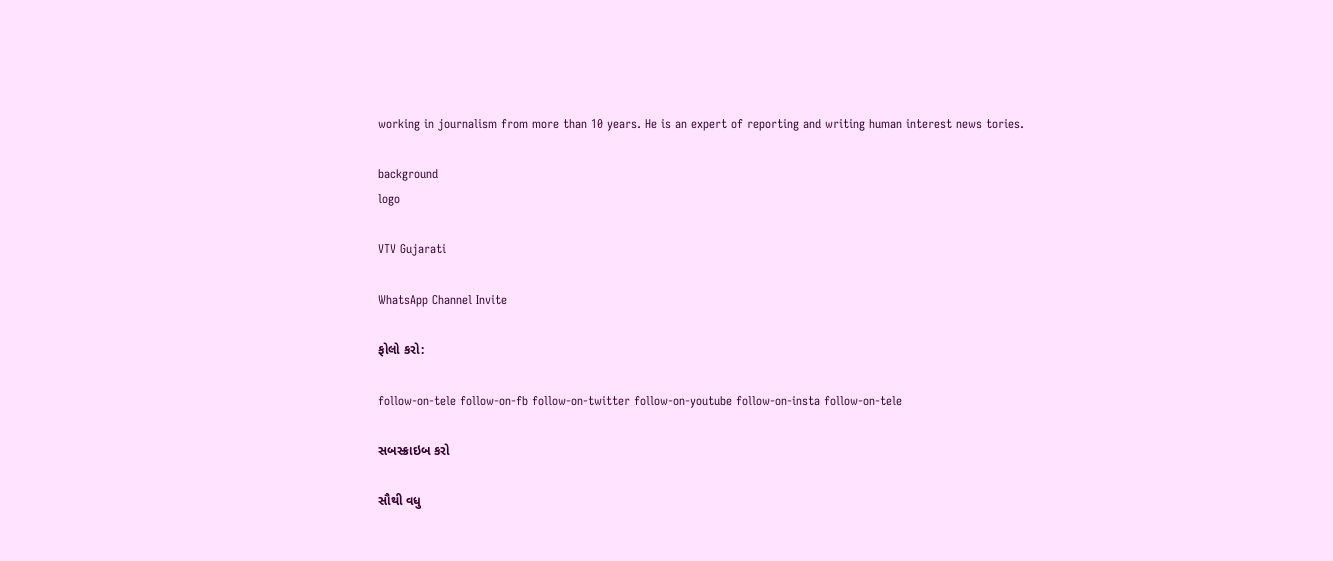working in journalism from more than 10 years. He is an expert of reporting and writing human interest news tories.

background
logo

VTV Gujarati

WhatsApp Channel Invite

ફોલો કરો:

follow-on-tele follow-on-fb follow-on-twitter follow-on-youtube follow-on-insta follow-on-tele

સબસ્ક્રાઇબ કરો

સૌથી વધુ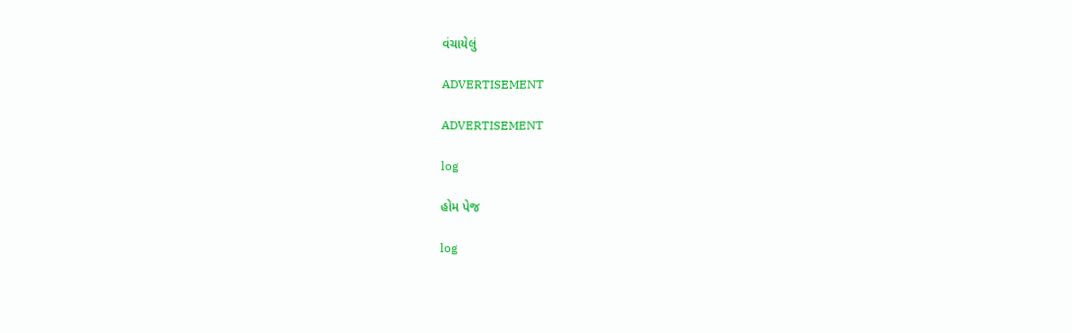વંચાયેલું

ADVERTISEMENT

ADVERTISEMENT

log

હોમ પેજ

log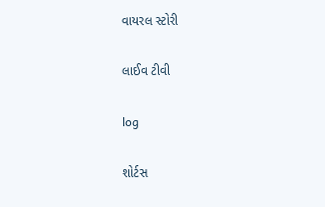વાયરલ સ્ટોરી

લાઈવ ટીવી

log

શોર્ટસ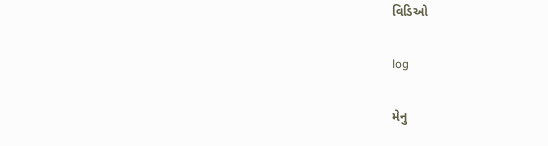વિડિઓ

log

મેનુ